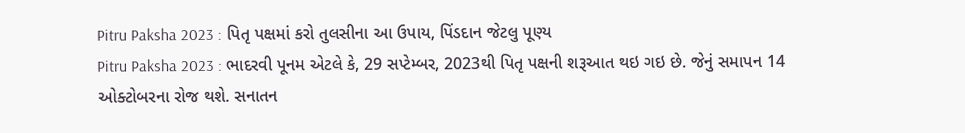Pitru Paksha 2023 : પિતૃ પક્ષમાં કરો તુલસીના આ ઉપાય, પિંડદાન જેટલુ પૂણ્ય
Pitru Paksha 2023 : ભાદરવી પૂનમ એટલે કે, 29 સપ્ટેમ્બર, 2023થી પિતૃ પક્ષની શરૂઆત થઇ ગઇ છે. જેનું સમાપન 14 ઓક્ટોબરના રોજ થશે. સનાતન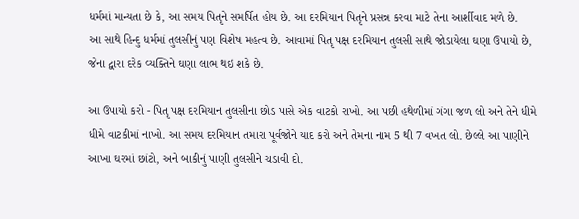ધર્મમાં માન્યતા છે કે, આ સમય પિતૃને સમર્પિત હોય છે. આ દરમિયાન પિતૃને પ્રસન્ન કરવા માટે તેના આર્શીવાદ મળે છે.
આ સાથે હિન્દુ ધર્મમાં તુલસીનું પણ વિશેષ મહત્વ છે. આવામાં પિતૃ પક્ષ દરમિયાન તુલસી સાથે જોડાયેલા ઘણા ઉપાયો છે, જેના દ્વારા દરેક વ્યક્તિને ઘણા લાભ થઇ શકે છે.

આ ઉપાયો કરો - પિતૃ પક્ષ દરમિયાન તુલસીના છોડ પાસે એક વાટકો રાખો. આ પછી હથેળીમાં ગંગા જળ લો અને તેને ધીમે ધીમે વાટકીમાં નાખો. આ સમય દરમિયાન તમારા પૂર્વજોને યાદ કરો અને તેમના નામ 5 થી 7 વખત લો. છેલ્લે આ પાણીને આખા ઘરમાં છાંટો, અને બાકીનું પાણી તુલસીને ચડાવી દો.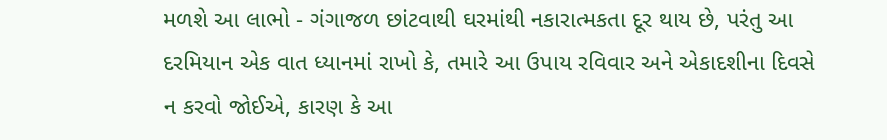મળશે આ લાભો - ગંગાજળ છાંટવાથી ઘરમાંથી નકારાત્મકતા દૂર થાય છે, પરંતુ આ દરમિયાન એક વાત ધ્યાનમાં રાખો કે, તમારે આ ઉપાય રવિવાર અને એકાદશીના દિવસે ન કરવો જોઈએ, કારણ કે આ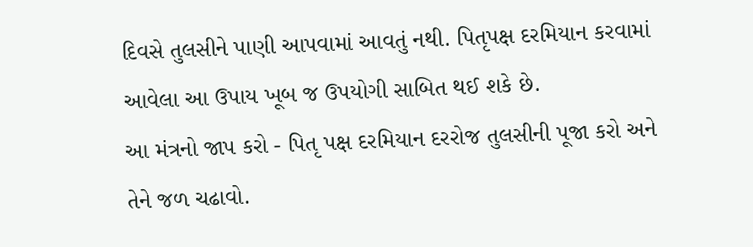દિવસે તુલસીને પાણી આપવામાં આવતું નથી. પિતૃપક્ષ દરમિયાન કરવામાં આવેલા આ ઉપાય ખૂબ જ ઉપયોગી સાબિત થઈ શકે છે.
આ મંત્રનો જાપ કરો - પિતૃ પક્ષ દરમિયાન દરરોજ તુલસીની પૂજા કરો અને તેને જળ ચઢાવો.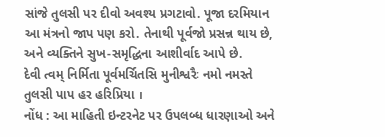સાંજે તુલસી પર દીવો અવશ્ય પ્રગટાવો. પૂજા દરમિયાન આ મંત્રનો જાપ પણ કરો. તેનાથી પૂર્વજો પ્રસન્ન થાય છે, અને વ્યક્તિને સુખ-સમૃદ્ધિના આશીર્વાદ આપે છે.
દેવી ત્વમ્ નિર્મિતા પૂર્વમર્ચિતસિ મુનીશ્વરૈઃ નમો નમસ્તે તુલસી પાપ હર હરિપ્રિયા ।
નોંધ : આ માહિતી ઇન્ટરનેટ પર ઉપલબ્ધ ધારણાઓ અને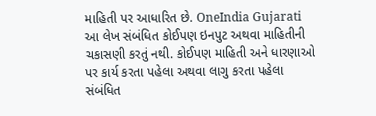માહિતી પર આધારિત છે. OneIndia Gujarati આ લેખ સંબંધિત કોઈપણ ઇનપુટ અથવા માહિતીની ચકાસણી કરતું નથી. કોઈપણ માહિતી અને ધારણાઓ પર કાર્ય કરતા પહેલા અથવા લાગુ કરતા પહેલા સંબંધિત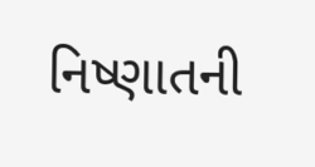નિષ્ણાતની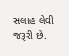સલાહ લેવી જરૂરી છે.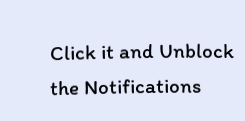Click it and Unblock the Notifications